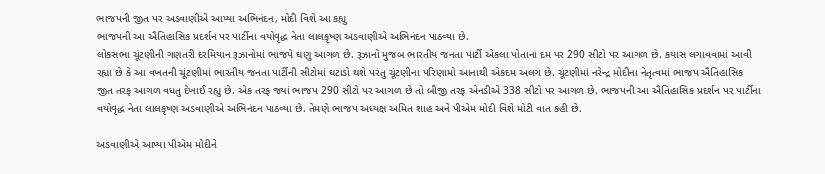ભાજપની જીત પર અડવાણીએ આપ્યા અભિનંદન, મોદી વિશે આ કહ્યુ
ભાજપની આ ઐતિહાસિક પ્રદર્શન પર પાર્ટીના વયોવૃદ્ધ નેતા લાલકૃષ્ણ અડવાણીએ અભિનંદન પાઠવ્યા છે.
લોકસભા ચૂંટણીની ગણતરી દરમિયાન રૂઝાનોમાં ભાજપે ઘણુ આગળ છે. રૂઝાનો મુજબ ભારતીય જનતા પાર્ટી એકલા પોતાના દમ પર 290 સીટો પર આગળ છે. કયાસ લગાવવામાં આવી રહ્યા છે કે આ વખતની ચૂંટણીમાં ભારતીય જનતા પાર્ટીની સીટોમાં ઘટાડો થશે પરંતુ ચૂંટણીના પરિણામો આનાથી એકદમ અલગ છે. ચૂંટણીમાં નરેન્દ્ર મોદીના નેતૃત્વમાં ભાજપ ઐતિહાસિક જીત તરફ આગળ વધતુ દેખાઈ રહ્યુ છે. એક તરફ જ્યાં ભાજપ 290 સીટો પર આગળ છે તો બીજી તરફ એનડીએ 338 સીટો પર આગળ છે. ભાજપની આ ઐતિહાસિક પ્રદર્શન પર પાર્ટીના વયોવૃદ્ધ નેતા લાલકૃષ્ણ અડવાણીએ અભિનંદન પાઠવ્યા છે. તેમણે ભાજપ અધ્યક્ષ અમિત શાહ અને પીએમ મોદી વિશે મોટી વાત કહી છે.

અડવાણીએ આપ્યા પીએમ મોદીને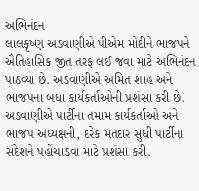અભિનંદન
લાલકૃષ્ણ અડવાણીએ પીએમ મોદીને ભાજપને ઐતિહાસિક જીત તરફ લઈ જવા માટે અભિનંદન પાઠવ્યા છે. અડવાણીએ અમિત શાહ અને ભાજપના બધા કાર્યકર્તાઓની પ્રશંસા કરી છે. અડવાણીએ પાર્ટીના તમામ કાર્યકર્તાઓ અને ભાજપ અધ્યક્ષની, દરેક મતદાર સુધી પાર્ટીના સંદેશને પહોંચાડવા માટે પ્રશંસા કરી.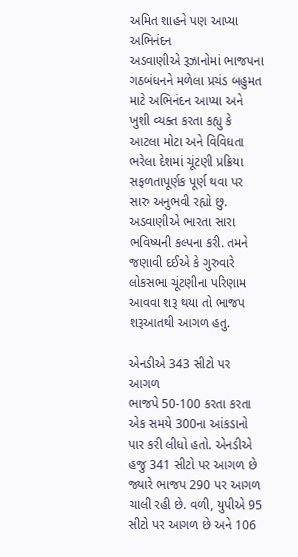અમિત શાહને પણ આપ્યા અભિનંદન
અડવાણીએ રૂઝાનોમાં ભાજપના ગઠબંધનને મળેલા પ્રચંડ બહુમત માટે અભિનંદન આપ્યા અને ખુશી વ્યક્ત કરતા કહ્યુ કે આટલા મોટા અને વિવિધતા ભરેલા દેશમાં ચૂંટણી પ્રક્રિયા સફળતાપૂર્ણક પૂર્ણ થવા પર સારુ અનુભવી રહ્યો છુ. અડવાણીએ ભારતા સારા ભવિષ્યની કલ્પના કરી. તમને જણાવી દઈએ કે ગુરુવારે લોકસભા ચૂંટણીના પરિણામ આવવા શરૂ થયા તો ભાજપ શરૂઆતથી આગળ હતુ.

એનડીએ 343 સીટો પર આગળ
ભાજપે 50-100 કરતા કરતા એક સમયે 300ના આંકડાનો પાર કરી લીધો હતો. એનડીએ હજુ 341 સીટો પર આગળ છે જ્યારે ભાજપ 290 પર આગળ ચાલી રહી છે. વળી, યુપીએ 95 સીટો પર આગળ છે અને 106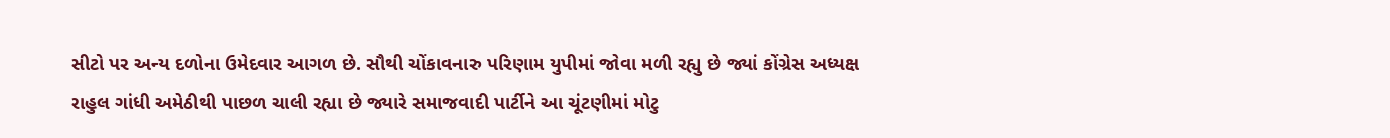સીટો પર અન્ય દળોના ઉમેદવાર આગળ છે. સૌથી ચોંકાવનારુ પરિણામ યુપીમાં જોવા મળી રહ્યુ છે જ્યાં કોંગ્રેસ અધ્યક્ષ રાહુલ ગાંધી અમેઠીથી પાછળ ચાલી રહ્યા છે જ્યારે સમાજવાદી પાર્ટીને આ ચૂંટણીમાં મોટુ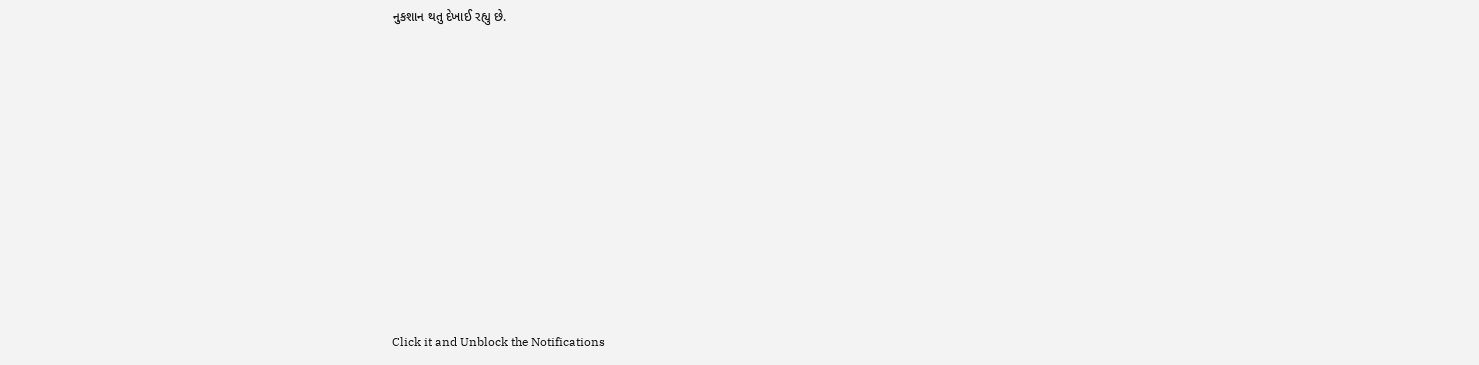નુકશાન થતુ દેખાઈ રહ્યુ છે.












Click it and Unblock the Notifications